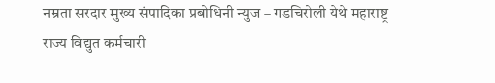नम्रता सरदार मुख्य संपादिका प्रबोधिनी न्युज – गडचिरोली येथे महाराष्ट्र राज्य विद्युत कर्मचारी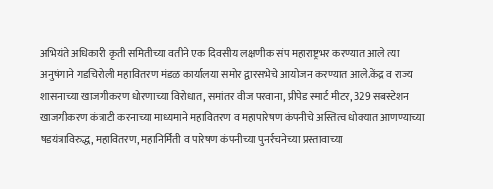अभियंते अधिकारी कृती समितीच्या वतीने एक दिवसीय लक्षणीक संप महाराष्ट्रभर करण्यात आले त्या अनुषंगाने गडचिरोली महावितरण मंडळ कार्यालया समोर द्वारसभेचे आयोजन करण्यात आले.केंद्र व राज्य शासनाच्या खाजगीकरण धोरणाच्या विरोधात, समांतर वीज परवाना, प्रीपेड स्मार्ट मीटर, 329 सबस्टेशन खाजगीकरण कंत्राटी करनाच्या माध्यमाने महावितरण व महापारेषण कंपनीचे अस्तित्व धोक्यात आणण्याच्या षडयंत्राविरुद्ध, महावितरण, महानिर्मिती व पारेषण कंपनीच्या पुनर्रचनेच्या प्रस्तावाच्या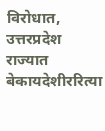विरोधात, उत्तरप्रदेश राज्यात बेकायदेशीररित्या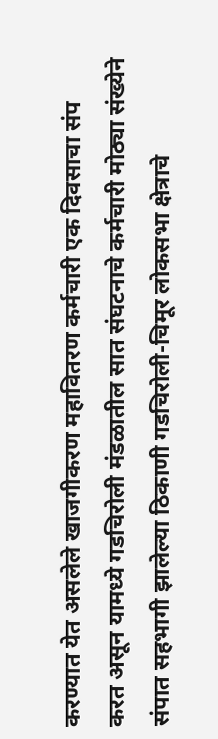करण्यात येत असलेले खाजगीकरण महावितरण कर्मचारी एक दिवसाचा संप करत असून यामध्ये गडचिरोली मंडळातील सात संघटनाचे कर्मचारी मोठ्या संख्येने संपात सहभागी झालेल्या ठिकाणी गडचिरोली-चिमूर लोकसभा क्षेत्राचे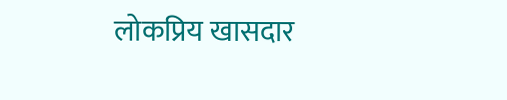लोकप्रिय खासदार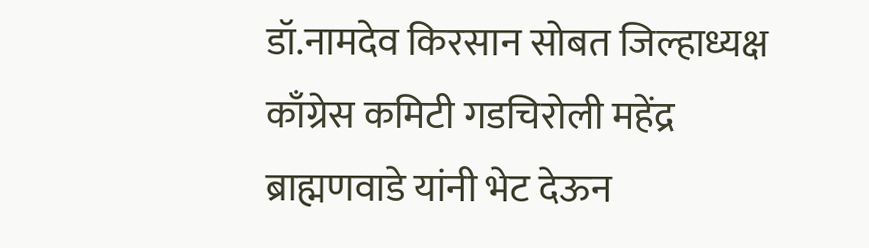डॉ.नामदेव किरसान सोबत जिल्हाध्यक्ष काँग्रेस कमिटी गडचिरोली महेंद्र ब्राह्मणवाडे यांनी भेट देऊन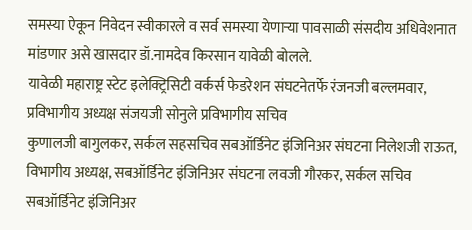समस्या ऐकून निवेदन स्वीकारले व सर्व समस्या येणाऱ्या पावसाळी संसदीय अधिवेशनात मांडणार असे खासदार डॉ.नामदेव किरसान यावेळी बोलले.
यावेळी महाराष्ट्र स्टेट इलेक्ट्रिसिटी वर्कर्स फेडरेशन संघटनेतर्फे रंजनजी बल्लमवार, प्रविभागीय अध्यक्ष संजयजी सोनुले प्रविभागीय सचिव
कुणालजी बागुलकर, सर्कल सहसचिव सबऑर्डिनेट इंजिनिअर संघटना निलेशजी राऊत, विभागीय अध्यक्ष, सबऑर्डिनेट इंजिनिअर संघटना लवजी गौरकर, सर्कल सचिव सबऑर्डिनेट इंजिनिअर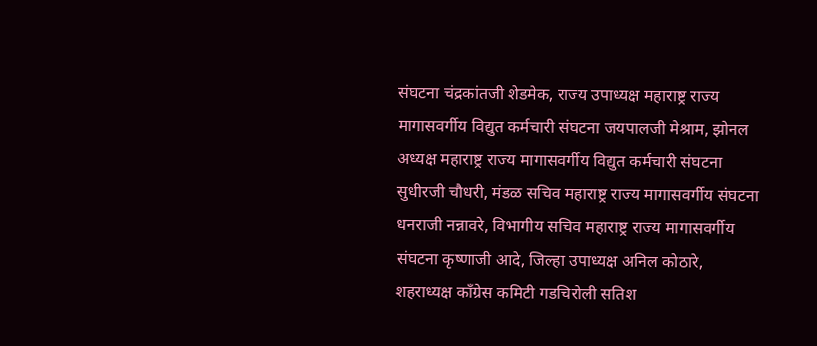संघटना चंद्रकांतजी शेडमेक, राज्य उपाध्यक्ष महाराष्ट्र राज्य मागासवर्गीय विद्युत कर्मचारी संघटना जयपालजी मेश्राम, झोनल अध्यक्ष महाराष्ट्र राज्य मागासवर्गीय विद्युत कर्मचारी संघटना सुधीरजी चौधरी, मंडळ सचिव महाराष्ट्र राज्य मागासवर्गीय संघटना धनराजी नन्नावरे, विभागीय सचिव महाराष्ट्र राज्य मागासवर्गीय संघटना कृष्णाजी आदे, जिल्हा उपाध्यक्ष अनिल कोठारे, शहराध्यक्ष काँग्रेस कमिटी गडचिरोली सतिश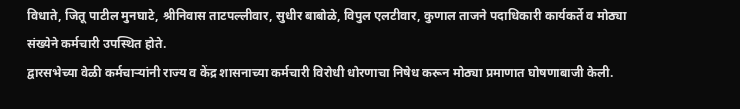विधाते, जितू पाटील मुनघाटे, श्रीनिवास ताटपल्लीवार, सुधीर बाबोळे, विपुल एलटीवार, कुणाल ताजने पदाधिकारी कार्यकर्ते व मोठ्या संख्येने कर्मचारी उपस्थित होते.
द्वारसभेच्या वेळी कर्मचाऱ्यांनी राज्य व केंद्र शासनाच्या कर्मचारी विरोधी धोरणाचा निषेध करून मोठ्या प्रमाणात घोषणाबाजी केली.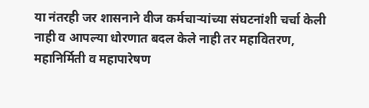या नंतरही जर शासनाने वीज कर्मचाऱ्यांच्या संघटनांशी चर्चा केली नाही व आपल्या धोरणात बदल केले नाही तर महावितरण, महानिर्मिती व महापारेषण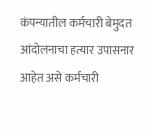कंपन्यातील कर्मचारी बेमुदत आंदोलनाचा हत्यार उपासनार आहेत असे कर्मचारी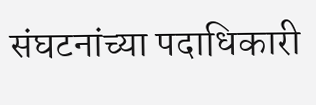संघटनांच्या पदाधिकारी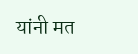यांनी मत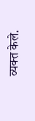व्यक्त केले.